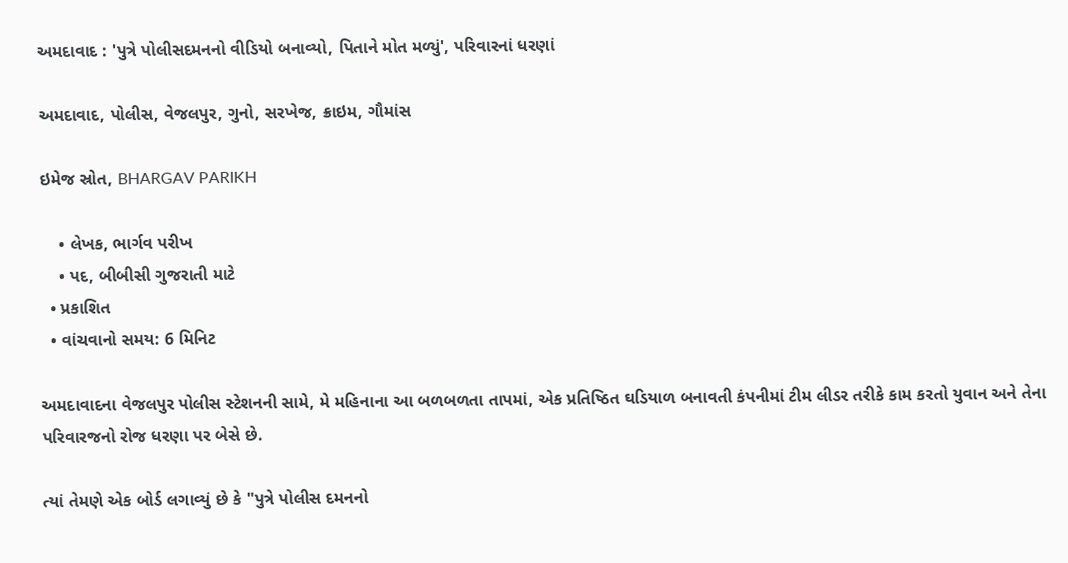અમદાવાદ : 'પુત્રે પોલીસદમનનો વીડિયો બનાવ્યો, પિતાને મોત મળ્યું', પરિવારનાં ધરણાં

અમદાવાદ, પોલીસ, વેજલપુર, ગુનો, સરખેજ, ક્રાઇમ, ગૌમાંસ

ઇમેજ સ્રોત, BHARGAV PARIKH

    • લેખક, ભાર્ગવ પરીખ
    • પદ, બીબીસી ગુજરાતી માટે
  • પ્રકાશિત
  • વાંચવાનો સમય: 6 મિનિટ

અમદાવાદના વેજલપુર પોલીસ સ્ટેશનની સામે, મે મહિનાના આ બળબળતા તાપમાં, એક પ્રતિષ્ઠિત ઘડિયાળ બનાવતી કંપનીમાં ટીમ લીડર તરીકે કામ કરતો યુવાન અને તેના પરિવારજનો રોજ ધરણા પર બેસે છે.

ત્યાં તેમણે એક બોર્ડ લગાવ્યું છે કે "પુત્રે પોલીસ દમનનો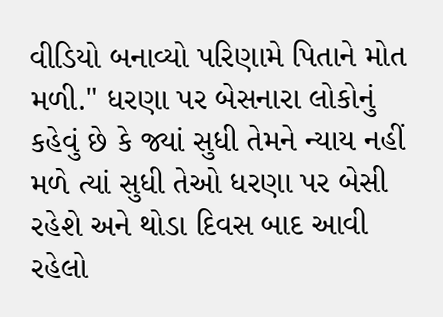વીડિયો બનાવ્યો પરિણામે પિતાને મોત મળી." ધરણા પર બેસનારા લોકોનું કહેવું છે કે જ્યાં સુધી તેમને ન્યાય નહીં મળે ત્યાં સુધી તેઓ ધરણા પર બેસી રહેશે અને થોડા દિવસ બાદ આવી રહેલો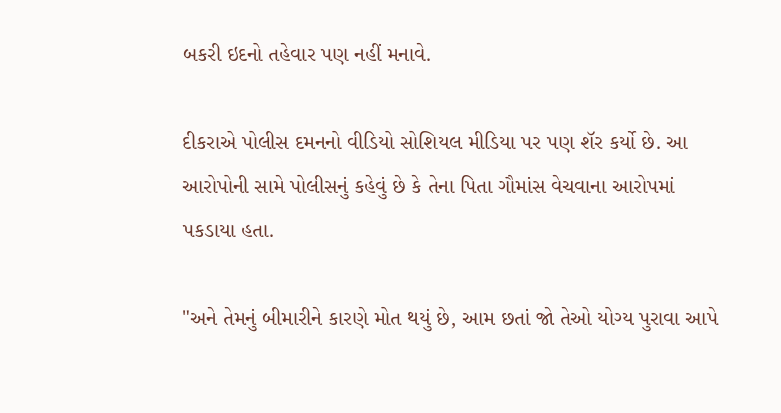બકરી ઇદનો તહેવાર પણ નહીં મનાવે.

દીકરાએ પોલીસ દમનનો વીડિયો સોશિયલ મીડિયા પર પણ શૅર કર્યો છે. આ આરોપોની સામે પોલીસનું કહેવું છે કે તેના પિતા ગૌમાંસ વેચવાના આરોપમાં પકડાયા હતા.

"અને તેમનું બીમારીને કારણે મોત થયું છે, આમ છતાં જો તેઓ યોગ્ય પુરાવા આપે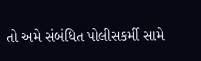તો અમે સંબંધિત પોલીસકર્મી સામે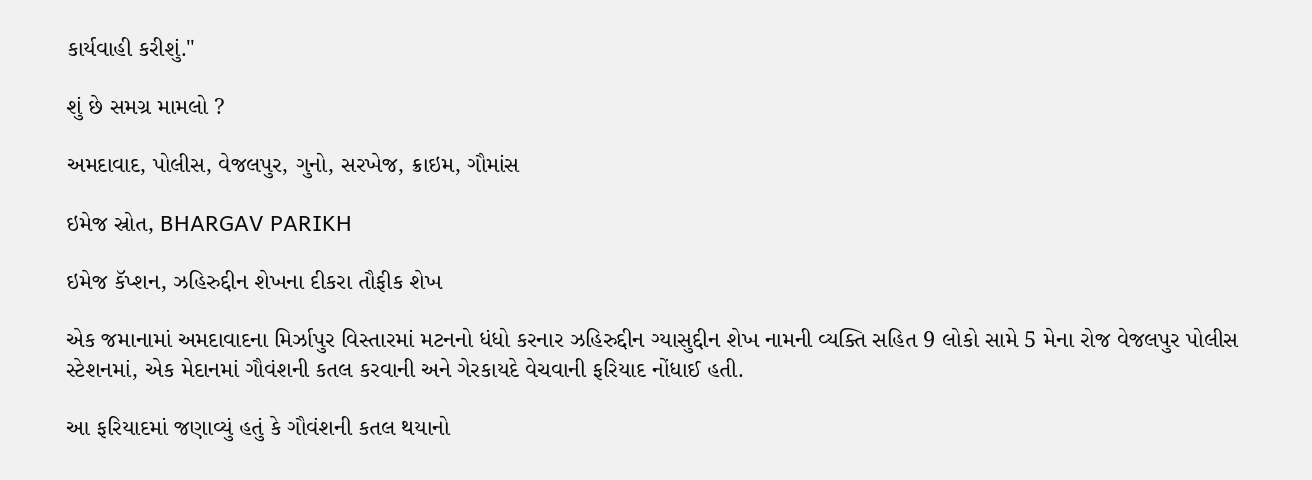કાર્યવાહી કરીશું."

શું છે સમગ્ર મામલો ?

અમદાવાદ, પોલીસ, વેજલપુર, ગુનો, સરખેજ, ક્રાઇમ, ગૌમાંસ

ઇમેજ સ્રોત, BHARGAV PARIKH

ઇમેજ કૅપ્શન, ઝહિરુદ્દીન શેખના દીકરા તૌફીક શેખ

એક જમાનામાં અમદાવાદના મિર્ઝાપુર વિસ્તારમાં મટનનો ધંધો કરનાર ઝહિરુદ્દીન ગ્યાસુદ્દીન શેખ નામની વ્યક્તિ સહિત 9 લોકો સામે 5 મેના રોજ વેજલપુર પોલીસ સ્ટેશનમાં, એક મેદાનમાં ગૌવંશની કતલ કરવાની અને ગેરકાયદે વેચવાની ફરિયાદ નોંધાઈ હતી.

આ ફરિયાદમાં જણાવ્યું હતું કે ગૌવંશની કતલ થયાનો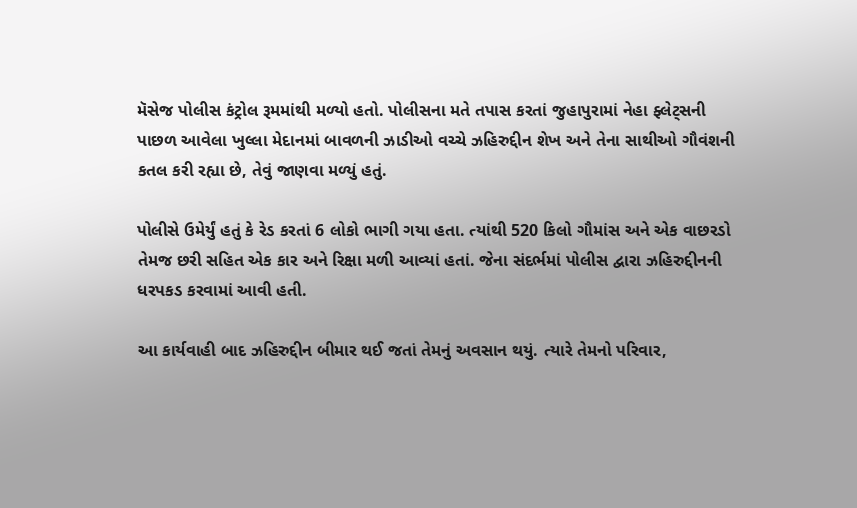મૅસેજ પોલીસ કંટ્રોલ રૂમમાંથી મળ્યો હતો. પોલીસના મતે તપાસ કરતાં જુહાપુરામાં નેહા ફ્લેટ્સની પાછળ આવેલા ખુલ્લા મેદાનમાં બાવળની ઝાડીઓ વચ્ચે ઝહિરુદ્દીન શેખ અને તેના સાથીઓ ગૌવંશની કતલ કરી રહ્યા છે, તેવું જાણવા મળ્યું હતું.

પોલીસે ઉમેર્યું હતું કે રેડ કરતાં 6 લોકો ભાગી ગયા હતા. ત્યાંથી 520 કિલો ગૌમાંસ અને એક વાછરડો તેમજ છરી સહિત એક કાર અને રિક્ષા મળી આવ્યાં હતાં. જેના સંદર્ભમાં પોલીસ દ્વારા ઝહિરુદ્દીનની ધરપકડ કરવામાં આવી હતી.

આ કાર્યવાહી બાદ ઝહિરુદ્દીન બીમાર થઈ જતાં તેમનું અવસાન થયું. ત્યારે તેમનો પરિવાર,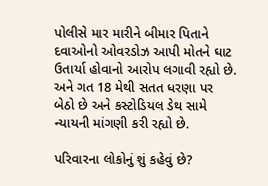પોલીસે માર મારીને બીમાર પિતાને દવાઓનો ઓવરડોઝ આપી મોતને ઘાટ ઉતાર્યા હોવાનો આરોપ લગાવી રહ્યો છે. અને ગત 18 મેથી સતત ધરણા પર બેઠો છે અને કસ્ટોડિયલ ડેથ સામે ન્યાયની માંગણી કરી રહ્યો છે.

પરિવારના લોકોનું શું કહેવું છે?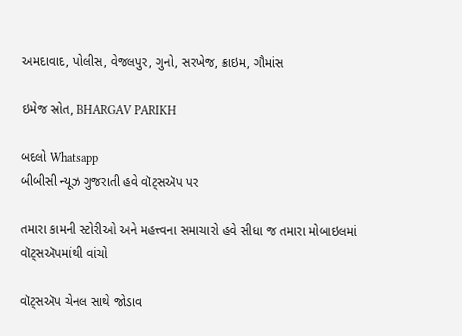અમદાવાદ, પોલીસ, વેજલપુર, ગુનો, સરખેજ, ક્રાઇમ, ગૌમાંસ

ઇમેજ સ્રોત, BHARGAV PARIKH

બદલો Whatsapp
બીબીસી ન્યૂઝ ગુજરાતી હવે વૉટ્સઍપ પર

તમારા કામની સ્ટોરીઓ અને મહત્ત્વના સમાચારો હવે સીધા જ તમારા મોબાઇલમાં વૉટ્સઍપમાંથી વાંચો

વૉટ્સઍપ ચેનલ સાથે જોડાવ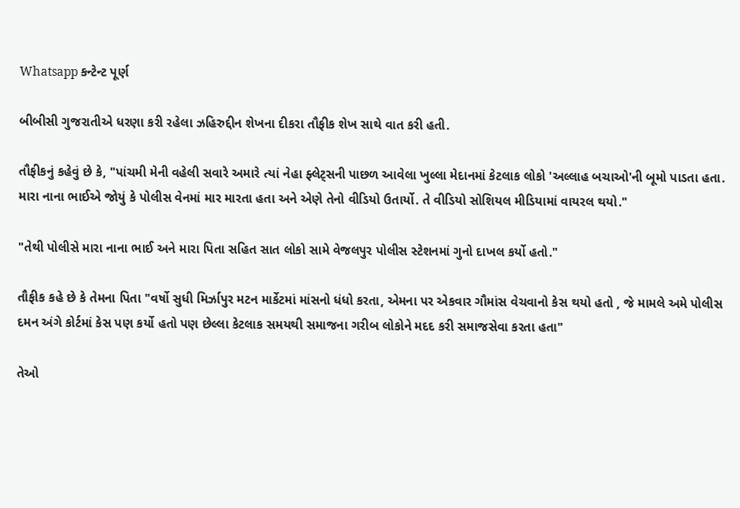Whatsapp કન્ટેન્ટ પૂર્ણ

બીબીસી ગુજરાતીએ ધરણા કરી રહેલા ઝહિરુદ્દીન શેખના દીકરા તૌફીક શેખ સાથે વાત કરી હતી.

તૌફીકનું કહેવું છે કે, "પાંચમી મેની વહેલી સવારે અમારે ત્યાં નેહા ફ્લેટ્સની પાછળ આવેલા ખુલ્લા મેદાનમાં કેટલાક લોકો 'અલ્લાહ બચાઓ'ની બૂમો પાડતા હતા. મારા નાના ભાઈએ જોયું કે પોલીસ વેનમાં માર મારતા હતા અને એણે તેનો વીડિયો ઉતાર્યો. તે વીડિયો સોશિયલ મીડિયામાં વાયરલ થયો."

"તેથી પોલીસે મારા નાના ભાઈ અને મારા પિતા સહિત સાત લોકો સામે વેજલપુર પોલીસ સ્ટેશનમાં ગુનો દાખલ કર્યો હતો."

તૌફીક કહે છે કે તેમના પિતા "વર્ષો સુધી મિર્ઝાપુર મટન માર્કેટમાં માંસનો ધંધો કરતા, એમના પર એકવાર ગૌમાંસ વેચવાનો કેસ થયો હતો , જે મામલે અમે પોલીસ દમન અંગે કોર્ટમાં કેસ પણ કર્યો હતો પણ છેલ્લા કેટલાક સમયથી સમાજના ગરીબ લોકોને મદદ કરી સમાજસેવા કરતા હતા"

તેઓ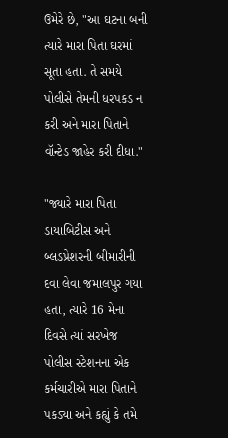ઉમેરે છે, "આ ઘટના બની ત્યારે મારા પિતા ઘરમાં સૂતા હતા. તે સમયે પોલીસે તેમની ધરપકડ ન કરી અને મારા પિતાને વૉન્ટેડ જાહેર કરી દીધા."

"જ્યારે મારા પિતા ડાયાબિટીસ અને બ્લડપ્રેશરની બીમારીની દવા લેવા જમાલપુર ગયા હતા, ત્યારે 16 મેના દિવસે ત્યાં સરખેજ પોલીસ સ્ટેશનના એક કર્મચારીએ મારા પિતાને પકડ્યા અને કહ્યું કે તમે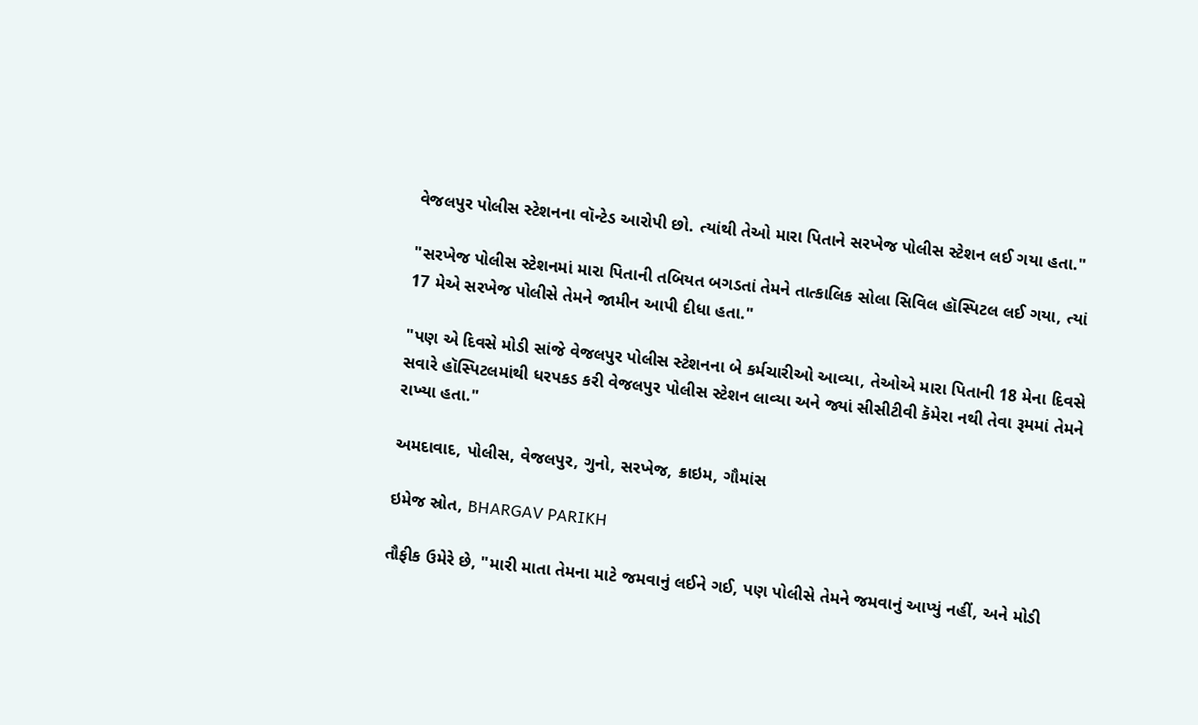વેજલપુર પોલીસ સ્ટેશનના વૉન્ટેડ આરોપી છો. ત્યાંથી તેઓ મારા પિતાને સરખેજ પોલીસ સ્ટેશન લઈ ગયા હતા."

"સરખેજ પોલીસ સ્ટેશનમાં મારા પિતાની તબિયત બગડતાં તેમને તાત્કાલિક સોલા સિવિલ હૉસ્પિટલ લઈ ગયા, ત્યાં 17 મેએ સરખેજ પોલીસે તેમને જામીન આપી દીધા હતા."

"પણ એ દિવસે મોડી સાંજે વેજલપુર પોલીસ સ્ટેશનના બે કર્મચારીઓ આવ્યા, તેઓએ મારા પિતાની 18 મેના દિવસે સવારે હૉસ્પિટલમાંથી ધરપકડ કરી વેજલપુર પોલીસ સ્ટેશન લાવ્યા અને જ્યાં સીસીટીવી કૅમેરા નથી તેવા રૂમમાં તેમને રાખ્યા હતા."

અમદાવાદ, પોલીસ, વેજલપુર, ગુનો, સરખેજ, ક્રાઇમ, ગૌમાંસ

ઇમેજ સ્રોત, BHARGAV PARIKH

તૌફીક ઉમેરે છે, "મારી માતા તેમના માટે જમવાનું લઈને ગઈ, પણ પોલીસે તેમને જમવાનું આપ્યું નહીં, અને મોડી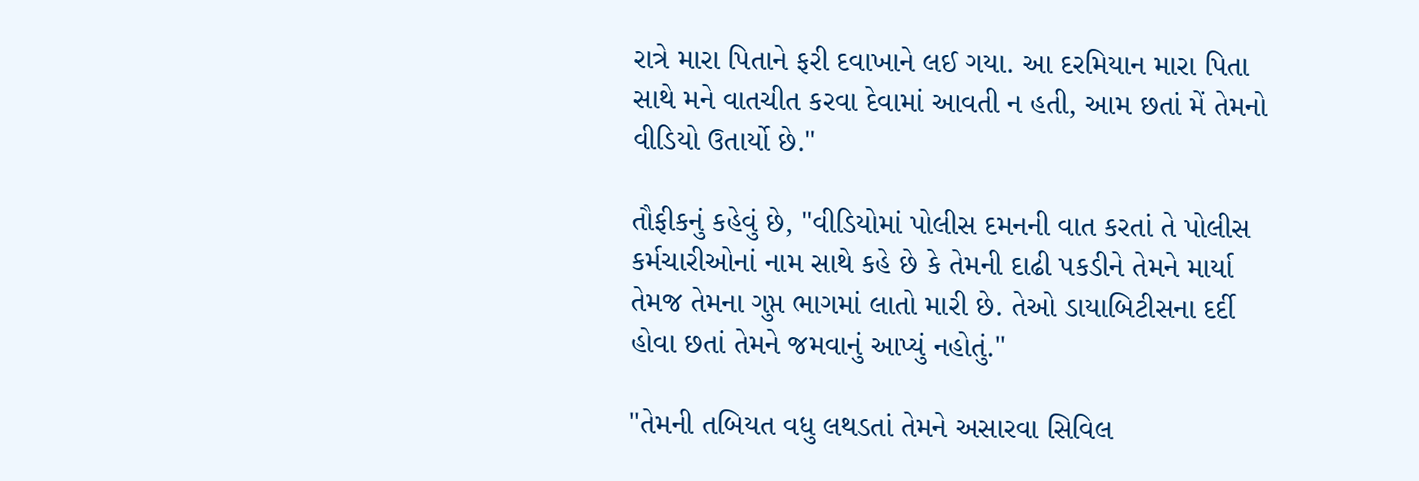રાત્રે મારા પિતાને ફરી દવાખાને લઈ ગયા. આ દરમિયાન મારા પિતા સાથે મને વાતચીત કરવા દેવામાં આવતી ન હતી, આમ છતાં મેં તેમનો વીડિયો ઉતાર્યો છે."

તૌફીકનું કહેવું છે, "વીડિયોમાં પોલીસ દમનની વાત કરતાં તે પોલીસ કર્મચારીઓનાં નામ સાથે કહે છે કે તેમની દાઢી પકડીને તેમને માર્યા તેમજ તેમના ગુપ્ત ભાગમાં લાતો મારી છે. તેઓ ડાયાબિટીસના દર્દી હોવા છતાં તેમને જમવાનું આપ્યું નહોતું."

"તેમની તબિયત વધુ લથડતાં તેમને અસારવા સિવિલ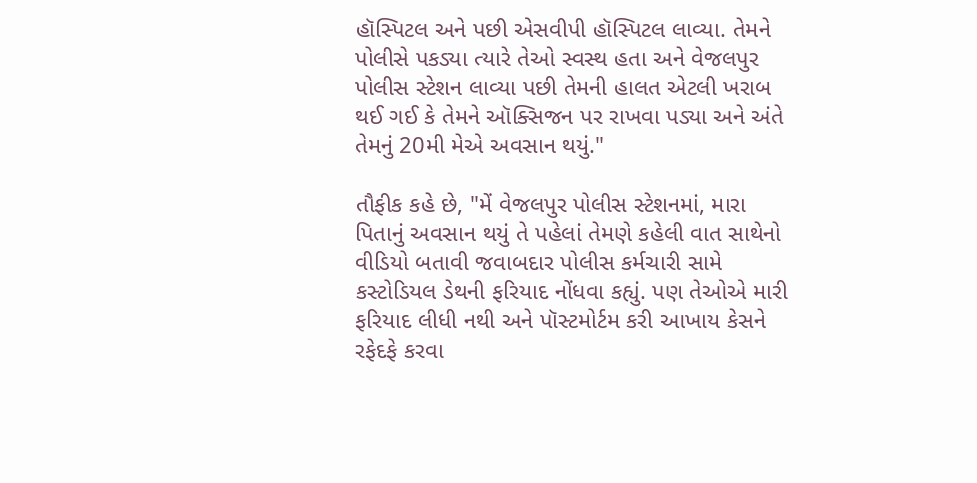હૉસ્પિટલ અને પછી એસવીપી હૉસ્પિટલ લાવ્યા. તેમને પોલીસે પકડ્યા ત્યારે તેઓ સ્વસ્થ હતા અને વેજલપુર પોલીસ સ્ટેશન લાવ્યા પછી તેમની હાલત એટલી ખરાબ થઈ ગઈ કે તેમને ઑક્સિજન પર રાખવા પડ્યા અને અંતે તેમનું 20મી મેએ અવસાન થયું."

તૌફીક કહે છે, "મેં વેજલપુર પોલીસ સ્ટેશનમાં, મારા પિતાનું અવસાન થયું તે પહેલાં તેમણે કહેલી વાત સાથેનો વીડિયો બતાવી જવાબદાર પોલીસ કર્મચારી સામે કસ્ટોડિયલ ડેથની ફરિયાદ નોંધવા કહ્યું. પણ તેઓએ મારી ફરિયાદ લીધી નથી અને પૉસ્ટમોર્ટમ કરી આખાય કેસને રફેદફે કરવા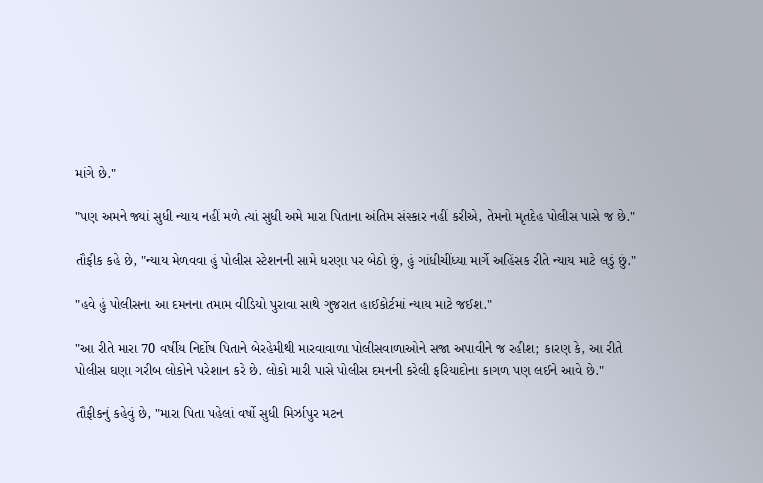માંગે છે."

"પણ અમને જ્યાં સુધી ન્યાય નહીં મળે ત્યાં સુધી અમે મારા પિતાના અંતિમ સંસ્કાર નહીં કરીએ, તેમનો મૃતદેહ પોલીસ પાસે જ છે."

તૌફીક કહે છે, "ન્યાય મેળવવા હું પોલીસ સ્ટેશનની સામે ધરણા પર બેઠો છું, હું ગાંધીચીંધ્યા માર્ગે અહિંસક રીતે ન્યાય માટે લડું છું."

"હવે હું પોલીસના આ દમનના તમામ વીડિયો પુરાવા સાથે ગુજરાત હાઈકોર્ટમાં ન્યાય માટે જઈશ."

"આ રીતે મારા 70 વર્ષીય નિર્દોષ પિતાને બેરહેમીથી મારવાવાળા પોલીસવાળાઓને સજા અપાવીને જ રહીશ; કારણ કે, આ રીતે પોલીસ ઘણા ગરીબ લોકોને પરેશાન કરે છે. લોકો મારી પાસે પોલીસ દમનની કરેલી ફરિયાદોના કાગળ પણ લઈને આવે છે."

તૌફીકનું કહેવું છે, "મારા પિતા પહેલાં વર્ષો સુધી મિર્ઝાપુર મટન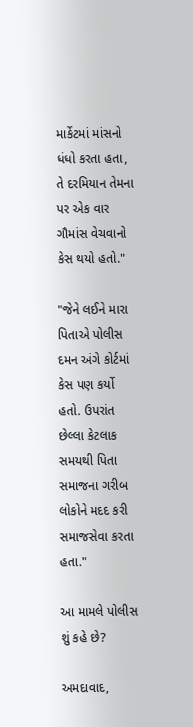માર્કેટમાં માંસનો ધંધો કરતા હતા, તે દરમિયાન તેમના પર એક વાર ગૌમાંસ વેચવાનો કેસ થયો હતો."

"જેને લઈને મારા પિતાએ પોલીસ દમન અંગે કોર્ટમાં કેસ પણ કર્યો હતો. ઉપરાંત છેલ્લા કેટલાક સમયથી પિતા સમાજના ગરીબ લોકોને મદદ કરી સમાજસેવા કરતા હતા."

આ મામલે પોલીસ શું કહે છે?

અમદાવાદ,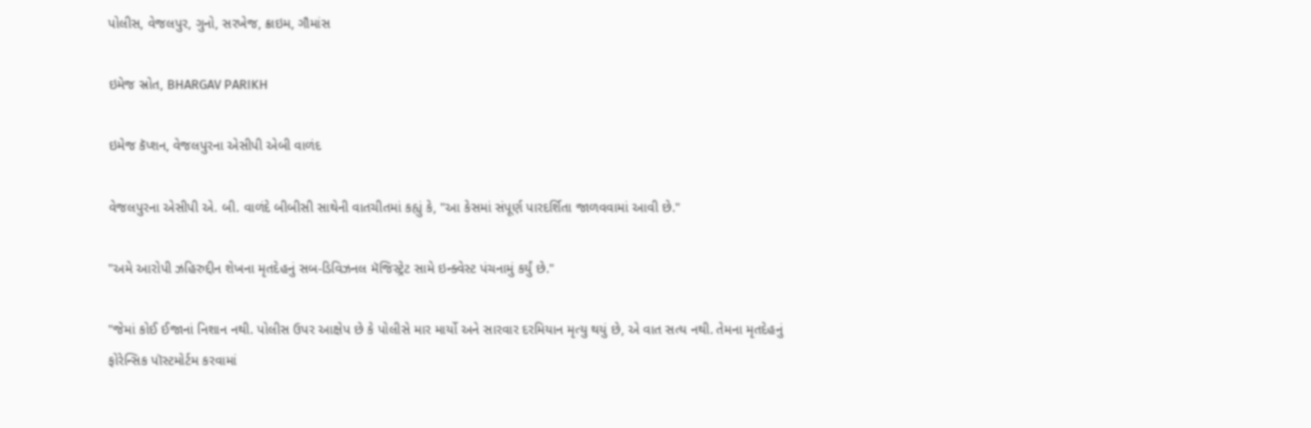પોલીસ, વેજલપુર, ગુનો, સરખેજ, ક્રાઇમ, ગૌમાંસ

ઇમેજ સ્રોત, BHARGAV PARIKH

ઇમેજ કૅપ્શન, વેજલપુરના એસીપી એબી વાળંદ

વેજલપુરના એસીપી એ. બી. વાળંદે બીબીસી સાથેની વાતચીતમાં કહ્યું કે, "આ કેસમાં સંપૂર્ણ પારદર્શિતા જાળવવામાં આવી છે."

"અમે આરોપી ઝહિરુદ્દીન શેખના મૃતદેહનું સબ-ડિવિઝનલ મૅજિસ્ટ્રેટ સામે ઇન્ક્વેસ્ટ પંચનામું કર્યું છે."

"જેમાં કોઈ ઈજાનાં નિશાન નથી. પોલીસ ઉપર આક્ષેપ છે કે પોલીસે માર માર્યો અને સારવાર દરમિયાન મૃત્યુ થયું છે, એ વાત સત્ય નથી. તેમના મૃતદેહનું ફોરેન્સિક પૉસ્ટમોર્ટમ કરવામાં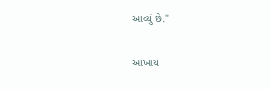આવ્યું છે."

આખાય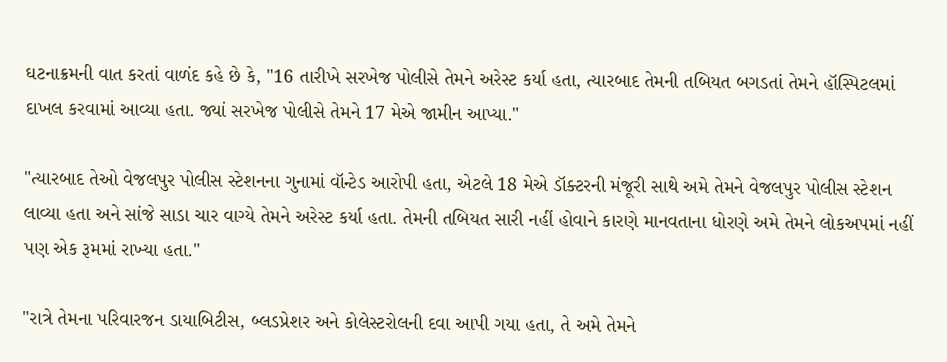ઘટનાક્રમની વાત કરતાં વાળંદ કહે છે કે, "16 તારીખે સરખેજ પોલીસે તેમને અરેસ્ટ કર્યા હતા, ત્યારબાદ તેમની તબિયત બગડતાં તેમને હૉસ્પિટલમાં દાખલ કરવામાં આવ્યા હતા. જ્યાં સરખેજ પોલીસે તેમને 17 મેએ જામીન આપ્યા."

"ત્યારબાદ તેઓ વેજલપુર પોલીસ સ્ટેશનના ગુનામાં વૉન્ટેડ આરોપી હતા, એટલે 18 મેએ ડૉક્ટરની મંજૂરી સાથે અમે તેમને વેજલપુર પોલીસ સ્ટેશન લાવ્યા હતા અને સાંજે સાડા ચાર વાગ્યે તેમને અરેસ્ટ કર્યા હતા. તેમની તબિયત સારી નહીં હોવાને કારણે માનવતાના ધોરણે અમે તેમને લોકઅપમાં નહીં પણ એક રૂમમાં રાખ્યા હતા."

"રાત્રે તેમના પરિવારજન ડાયાબિટીસ, બ્લડપ્રેશર અને કોલેસ્ટરોલની દવા આપી ગયા હતા, તે અમે તેમને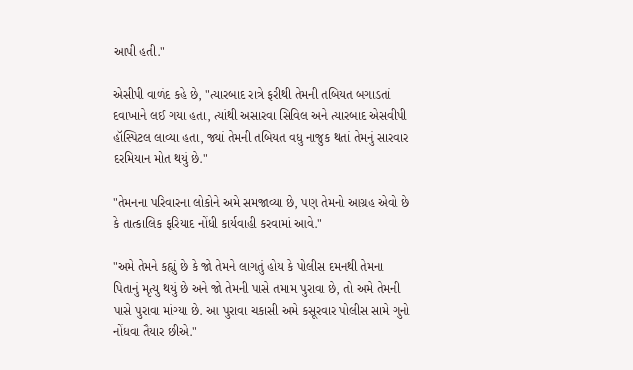આપી હતી."

એસીપી વાળંદ કહે છે, "ત્યારબાદ રાત્રે ફરીથી તેમની તબિયત બગાડતાં દવાખાને લઈ ગયા હતા, ત્યાંથી અસારવા સિવિલ અને ત્યારબાદ એસવીપી હૉસ્પિટલ લાવ્યા હતા, જ્યાં તેમની તબિયત વધુ નાજુક થતાં તેમનું સારવાર દરમિયાન મોત થયું છે."

"તેમનના પરિવારના લોકોને અમે સમજાવ્યા છે, પણ તેમનો આગ્રહ એવો છે કે તાત્કાલિક ફરિયાદ નોંધી કાર્યવાહી કરવામાં આવે."

"અમે તેમને કહ્યું છે કે જો તેમને લાગતું હોય કે પોલીસ દમનથી તેમના પિતાનું મૃત્યુ થયું છે અને જો તેમની પાસે તમામ પુરાવા છે, તો અમે તેમની પાસે પુરાવા માંગ્યા છે. આ પુરાવા ચકાસી અમે કસૂરવાર પોલીસ સામે ગુનો નોંધવા તૈયાર છીએ."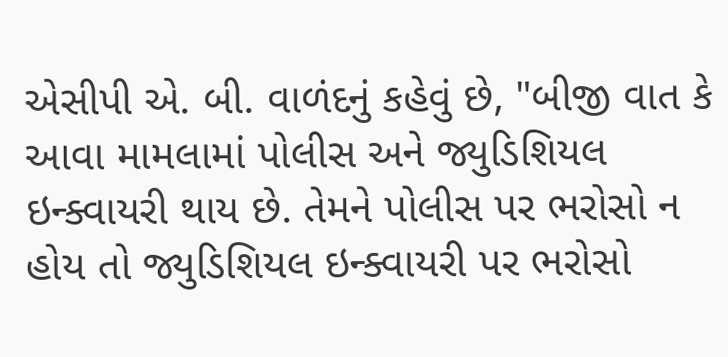એસીપી એ. બી. વાળંદનું કહેવું છે, "બીજી વાત કે આવા મામલામાં પોલીસ અને જ્યુડિશિયલ ઇન્ક્વાયરી થાય છે. તેમને પોલીસ પર ભરોસો ન હોય તો જ્યુડિશિયલ ઇન્ક્વાયરી પર ભરોસો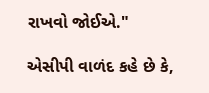રાખવો જોઈએ."

એસીપી વાળંદ કહે છે કે,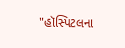"હૉસ્પિટલના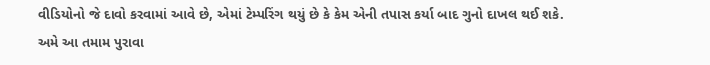વીડિયોનો જે દાવો કરવામાં આવે છે, એમાં ટેમ્પરિંગ થયું છે કે કેમ એની તપાસ કર્યા બાદ ગુનો દાખલ થઈ શકે. અમે આ તમામ પુરાવા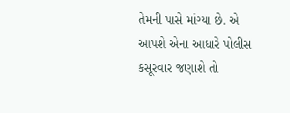તેમની પાસે માંગ્યા છે. એ આપશે એના આધારે પોલીસ કસૂરવાર જણાશે તો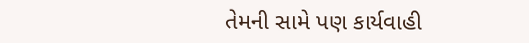તેમની સામે પણ કાર્યવાહી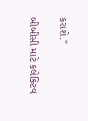કરાશે."

બીબીસી માટે કલેક્ટિવ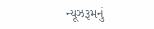ન્યૂઝરૂમનું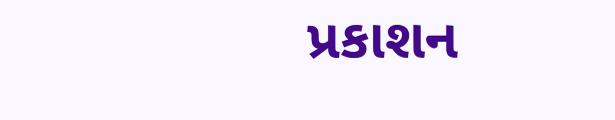પ્રકાશન